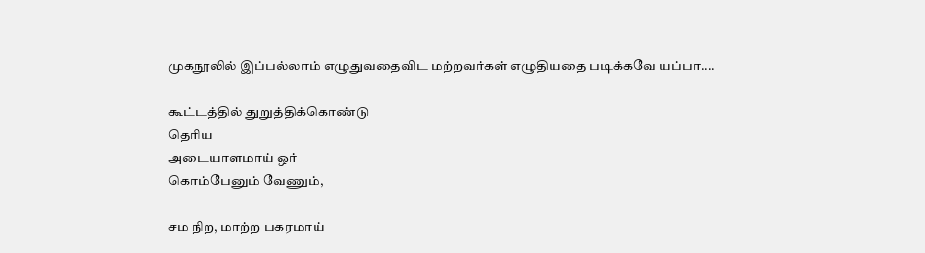முகநூலில் இப்பல்லாம் எழுதுவதைவிட மற்றவர்கள் எழுதியதை படிக்கவே யப்பா....

கூட்டத்தில் துறுத்திக்கொண்டு
தெரிய
அடையாளமாய் ஒர்
கொம்பேனும் வேணும்,

சம நிற, மாற்ற பகரமாய்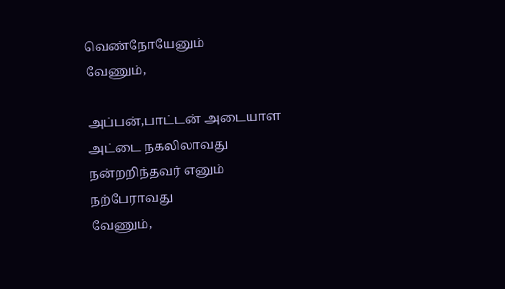வெண்நோயேனும்
வேணும்,

அப்பன்,பாட்டன் அடையாள
அட்டை நகலிலாவது
நன்றறிந்தவர் எனும்
நற்பேராவது
வேணும்,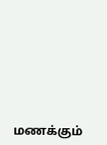மணக்கும்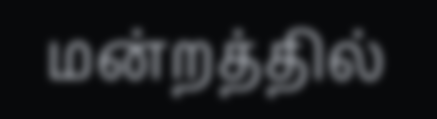மன்றத்தில்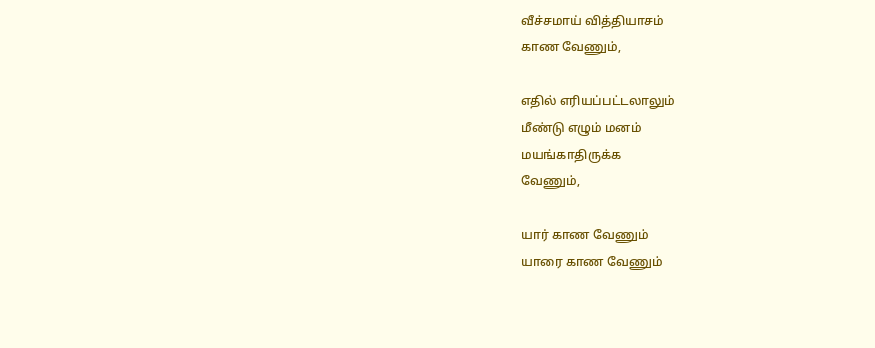வீச்சமாய் வித்தியாசம்
காண வேணும்,

எதில் எரியப்பட்டலாலும்
மீண்டு எழும் மனம்
மயங்காதிருக்க
வேணும்,

யார் காண வேணும்
யாரை காண வேணும்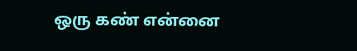ஒரு கண் என்னை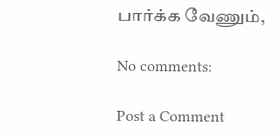பார்க்க வேணும்,

No comments:

Post a Comment